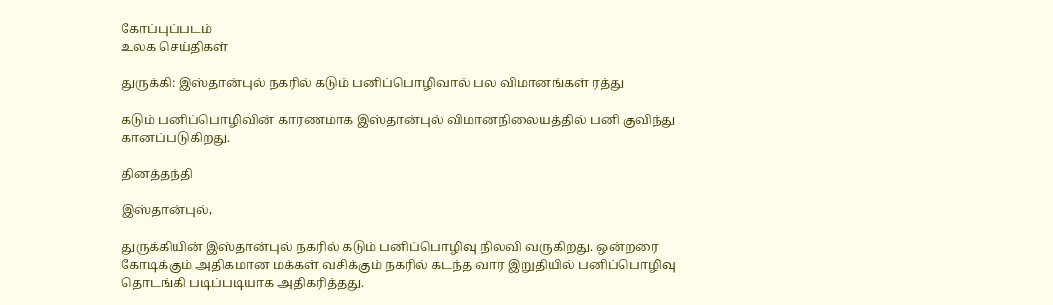கோப்புப்படம்
உலக செய்திகள்

துருக்கி: இஸ்தான்புல் நகரில் கடும் பனிப்பொழிவால் பல விமானங்கள் ரத்து

கடும் பனிப்பொழிவின் காரணமாக இஸ்தான்புல் விமானநிலையத்தில் பனி குவிந்து கானப்படுகிறது.

தினத்தந்தி

இஸ்தான்புல்,

துருக்கியின் இஸ்தான்புல் நகரில் கடும் பனிப்பொழிவு நிலவி வருகிறது. ஒன்றரை கோடிக்கும் அதிகமான மக்கள் வசிக்கும் நகரில் கடந்த வார இறுதியில் பனிப்பொழிவு தொடங்கி படிப்படியாக அதிகரித்தது.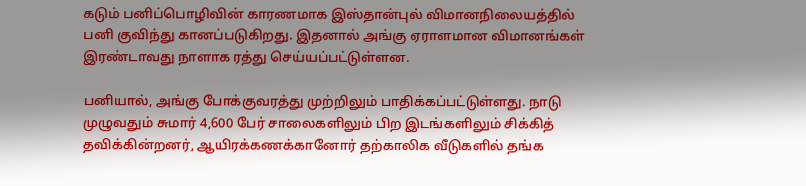கடும் பனிப்பொழிவின் காரணமாக இஸ்தான்புல் விமானநிலையத்தில் பனி குவிந்து கானப்படுகிறது. இதனால் அங்கு ஏராளமான விமானங்கள் இரண்டாவது நாளாக ரத்து செய்யப்பட்டுள்ளன.

பனியால், அங்கு போக்குவரத்து முற்றிலும் பாதிக்கப்பட்டுள்ளது. நாடு முழுவதும் சுமார் 4,600 பேர் சாலைகளிலும் பிற இடங்களிலும் சிக்கித் தவிக்கின்றனர், ஆயிரக்கணக்கானோர் தற்காலிக வீடுகளில் தங்க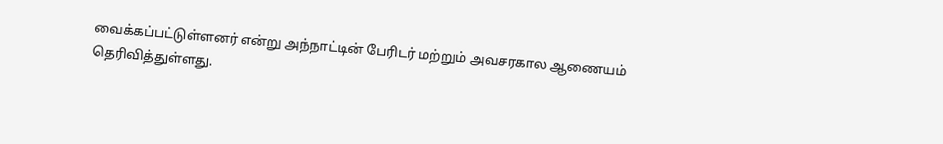வைக்கப்பட்டுள்ளனர் என்று அந்நாட்டின் பேரிடர் மற்றும் அவசரகால ஆணையம் தெரிவித்துள்ளது.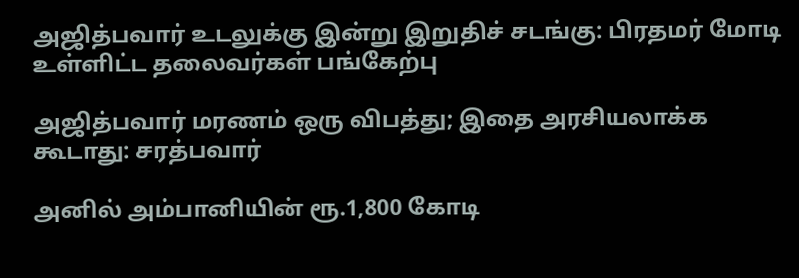அஜித்பவார் உடலுக்கு இன்று இறுதிச் சடங்கு: பிரதமர் மோடி உள்ளிட்ட தலைவர்கள் பங்கேற்பு

அஜித்பவார் மரணம் ஒரு விபத்து; இதை அரசியலாக்க கூடாது: சரத்பவார்

அனில் அம்பானியின் ரூ.1,800 கோடி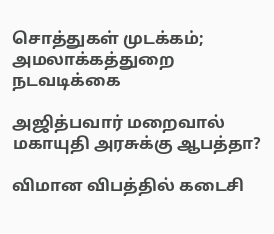சொத்துகள் முடக்கம்; அமலாக்கத்துறை நடவடிக்கை

அஜித்பவார் மறைவால் மகாயுதி அரசுக்கு ஆபத்தா?

விமான விபத்தில் கடைசி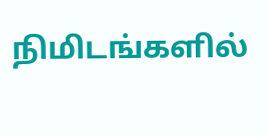நிமிடங்களில்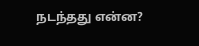நடந்தது என்ன?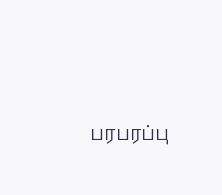பரபரப்பு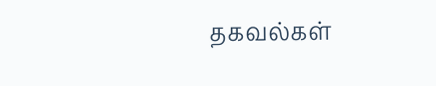தகவல்கள்